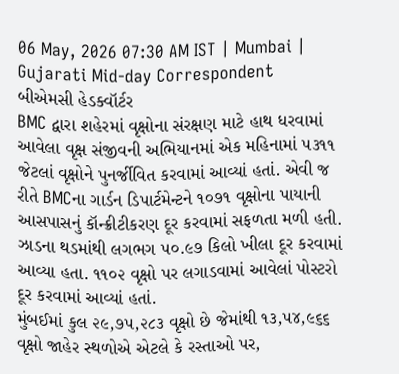06 May, 2026 07:30 AM IST | Mumbai | Gujarati Mid-day Correspondent
બીએમસી હેડક્વૉર્ટર
BMC દ્વારા શહેરમાં વૃક્ષોના સંરક્ષણ માટે હાથ ધરવામાં આવેલા વૃક્ષ સંજીવની અભિયાનમાં એક મહિનામાં ૫૩૧૧ જેટલાં વૃક્ષોને પુનર્જીવિત કરવામાં આવ્યાં હતાં. એવી જ રીતે BMCના ગાર્ડન ડિપાર્ટમેન્ટને ૧૦૭૧ વૃક્ષોના પાયાની આસપાસનું કૉન્ક્રીટીકરણ દૂર કરવામાં સફળતા મળી હતી. ઝાડના થડમાંથી લગભગ ૫૦.૯૭ કિલો ખીલા દૂર કરવામાં આવ્યા હતા. ૧૧૦૨ વૃક્ષો પર લગાડવામાં આવેલાં પોસ્ટરો દૂર કરવામાં આવ્યાં હતાં.
મુંબઈમાં કુલ ૨૯,૭૫,૨૮૩ વૃક્ષો છે જેમાંથી ૧૩,૫૪,૯૬૬ વૃક્ષો જાહેર સ્થળોએ એટલે કે રસ્તાઓ પર,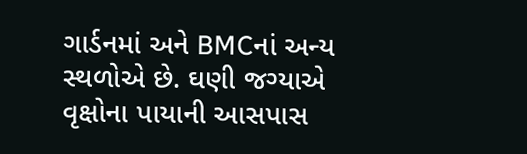ગાર્ડનમાં અને BMCનાં અન્ય સ્થળોએ છે. ઘણી જગ્યાએ વૃક્ષોના પાયાની આસપાસ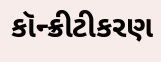કૉન્ક્રીટીકરણ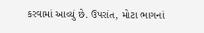કરવામાં આવ્યું છે. ઉપરાંત, મોટા ભાગનાં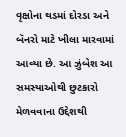વૃક્ષોના થડમાં દોરડા અને બૅનરો માટે ખીલા મારવામાં આવ્યા છે. આ ઝુંબેશ આ સમસ્યાઓથી છુટકારો મેળવવાના ઉદ્દેશથી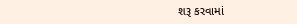શરૂ કરવામાં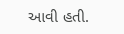આવી હતી.